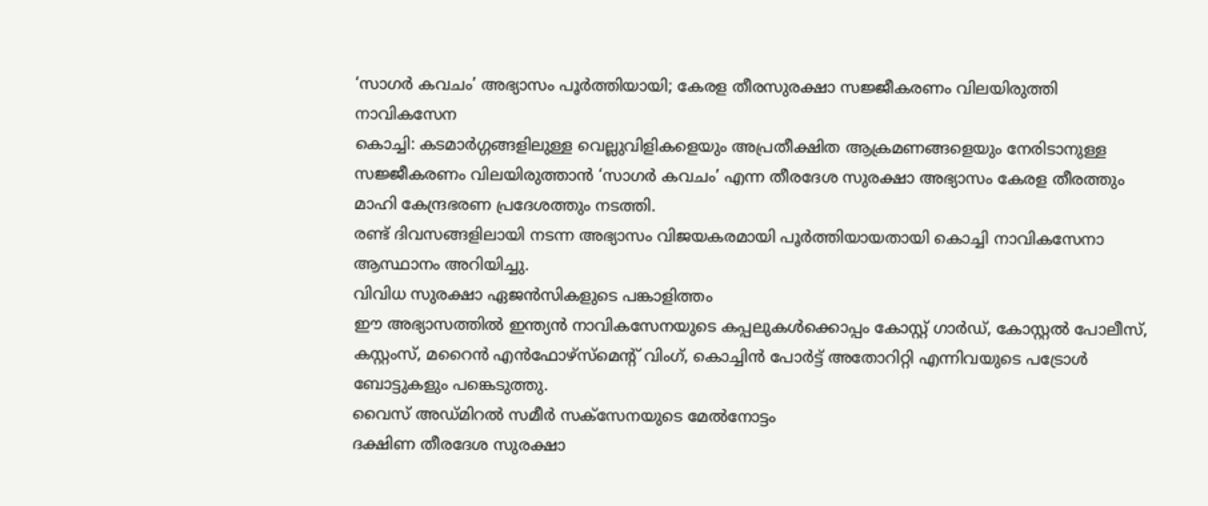‘സാഗർ കവചം’ അഭ്യാസം പൂർത്തിയായി; കേരള തീരസുരക്ഷാ സജ്ജീകരണം വിലയിരുത്തി നാവികസേന
കൊച്ചി: കടമാർഗ്ഗങ്ങളിലുള്ള വെല്ലുവിളികളെയും അപ്രതീക്ഷിത ആക്രമണങ്ങളെയും നേരിടാനുള്ള സജ്ജീകരണം വിലയിരുത്താൻ ‘സാഗർ കവചം’ എന്ന തീരദേശ സുരക്ഷാ അഭ്യാസം കേരള തീരത്തും മാഹി കേന്ദ്രഭരണ പ്രദേശത്തും നടത്തി.
രണ്ട് ദിവസങ്ങളിലായി നടന്ന അഭ്യാസം വിജയകരമായി പൂർത്തിയായതായി കൊച്ചി നാവികസേനാ ആസ്ഥാനം അറിയിച്ചു.
വിവിധ സുരക്ഷാ ഏജൻസികളുടെ പങ്കാളിത്തം
ഈ അഭ്യാസത്തിൽ ഇന്ത്യൻ നാവികസേനയുടെ കപ്പലുകൾക്കൊപ്പം കോസ്റ്റ് ഗാർഡ്, കോസ്റ്റൽ പോലീസ്, കസ്റ്റംസ്, മറൈൻ എൻഫോഴ്സ്മെന്റ് വിംഗ്, കൊച്ചിൻ പോർട്ട് അതോറിറ്റി എന്നിവയുടെ പട്രോൾ ബോട്ടുകളും പങ്കെടുത്തു.
വൈസ് അഡ്മിറൽ സമീർ സക്സേനയുടെ മേൽനോട്ടം
ദക്ഷിണ തീരദേശ സുരക്ഷാ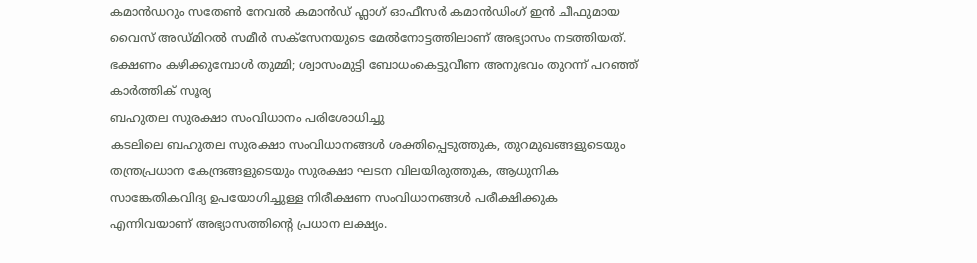കമാൻഡറും സതേൺ നേവൽ കമാൻഡ് ഫ്ലാഗ് ഓഫീസർ കമാൻഡിംഗ് ഇൻ ചീഫുമായ വൈസ് അഡ്മിറൽ സമീർ സക്സേനയുടെ മേൽനോട്ടത്തിലാണ് അഭ്യാസം നടത്തിയത്.
ഭക്ഷണം കഴിക്കുമ്പോൾ തുമ്മി; ശ്വാസംമുട്ടി ബോധംകെട്ടുവീണ അനുഭവം തുറന്ന് പറഞ്ഞ് കാർത്തിക് സൂര്യ
ബഹുതല സുരക്ഷാ സംവിധാനം പരിശോധിച്ചു
കടലിലെ ബഹുതല സുരക്ഷാ സംവിധാനങ്ങൾ ശക്തിപ്പെടുത്തുക, തുറമുഖങ്ങളുടെയും തന്ത്രപ്രധാന കേന്ദ്രങ്ങളുടെയും സുരക്ഷാ ഘടന വിലയിരുത്തുക, ആധുനിക സാങ്കേതികവിദ്യ ഉപയോഗിച്ചുള്ള നിരീക്ഷണ സംവിധാനങ്ങൾ പരീക്ഷിക്കുക എന്നിവയാണ് അഭ്യാസത്തിന്റെ പ്രധാന ലക്ഷ്യം.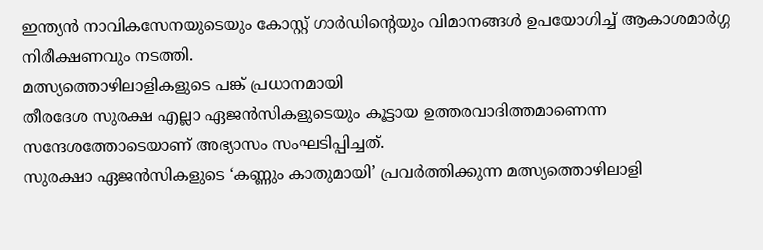ഇന്ത്യൻ നാവികസേനയുടെയും കോസ്റ്റ് ഗാർഡിന്റെയും വിമാനങ്ങൾ ഉപയോഗിച്ച് ആകാശമാർഗ്ഗ നിരീക്ഷണവും നടത്തി.
മത്സ്യത്തൊഴിലാളികളുടെ പങ്ക് പ്രധാനമായി
തീരദേശ സുരക്ഷ എല്ലാ ഏജൻസികളുടെയും കൂട്ടായ ഉത്തരവാദിത്തമാണെന്ന സന്ദേശത്തോടെയാണ് അഭ്യാസം സംഘടിപ്പിച്ചത്.
സുരക്ഷാ ഏജൻസികളുടെ ‘കണ്ണും കാതുമായി’ പ്രവർത്തിക്കുന്ന മത്സ്യത്തൊഴിലാളി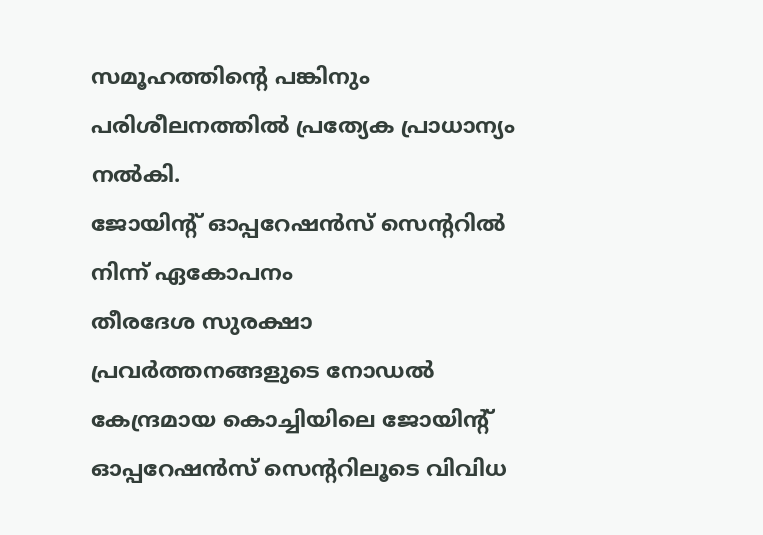സമൂഹത്തിന്റെ പങ്കിനും പരിശീലനത്തിൽ പ്രത്യേക പ്രാധാന്യം നൽകി.
ജോയിന്റ് ഓപ്പറേഷൻസ് സെന്ററിൽ നിന്ന് ഏകോപനം
തീരദേശ സുരക്ഷാ പ്രവർത്തനങ്ങളുടെ നോഡൽ കേന്ദ്രമായ കൊച്ചിയിലെ ജോയിന്റ് ഓപ്പറേഷൻസ് സെന്ററിലൂടെ വിവിധ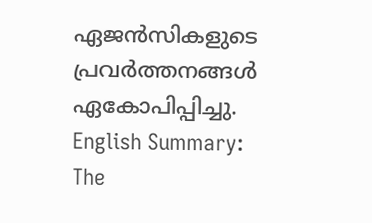ഏജൻസികളുടെ പ്രവർത്തനങ്ങൾ ഏകോപിപ്പിച്ചു.
English Summary:
The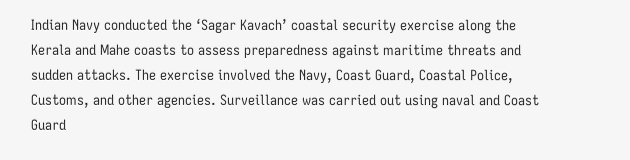Indian Navy conducted the ‘Sagar Kavach’ coastal security exercise along the Kerala and Mahe coasts to assess preparedness against maritime threats and sudden attacks. The exercise involved the Navy, Coast Guard, Coastal Police, Customs, and other agencies. Surveillance was carried out using naval and Coast Guard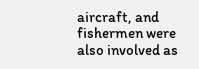aircraft, and fishermen were also involved as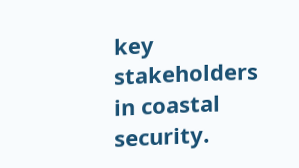key stakeholders in coastal security.